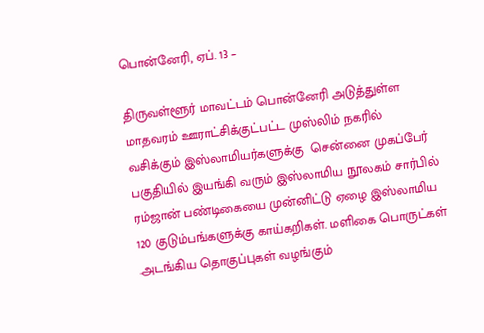பொன்னேரி, ஏப். 13 –

திருவள்ளூர் மாவட்டம் பொன்னேரி அடுத்துள்ள மாதவரம் ஊராட்சிக்குட்பட்ட முஸ்லிம் நகரில் வசிக்கும் இஸ்லாமியர்களுக்கு  சென்னை முகப்பேர் பகுதியில் இயங்கி வரும் இஸ்லாமிய நூலகம் சார்பில் ரம்ஜான் பண்டிகையை முன்னிட்டு ஏழை இஸ்லாமிய 120 குடும்பங்களுக்கு காய்கறிகள். மளிகை பொருட்கள் .அடங்கிய தொகுப்புகள் வழங்கும்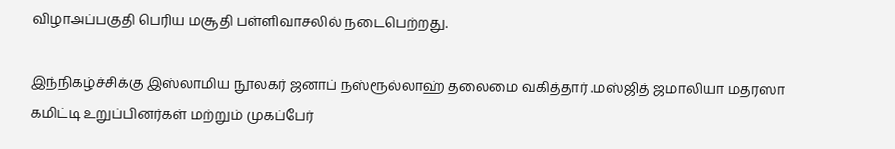விழாஅப்பகுதி பெரிய மசூதி பள்ளிவாசலில் நடைபெற்றது.

இந்நிகழ்ச்சிக்கு இஸ்லாமிய நூலகர் ஜனாப் நஸ்ரூல்லாஹ் தலைமை வகித்தார் .மஸ்ஜித் ஜமாலியா மதரஸா கமிட்டி உறுப்பினர்கள் மற்றும் முகப்பேர்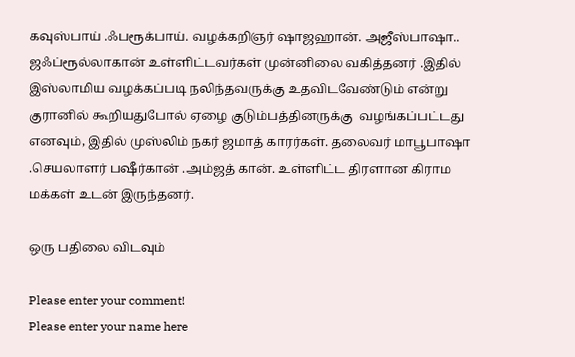கவுஸ்பாய் .ஃபரூக்பாய். வழக்கறிஞர் ஷாஜஹான். அஜீஸ்பாஷா.. ஜஃப்ரூல்லாகான் உள்ளிட்டவர்கள் முன்னிலை வகித்தனர் .இதில் இஸ்லாமிய வழக்கப்படி நலிந்தவருக்கு உதவிடவேண்டும் என்று குரானில் கூறியதுபோல் ஏழை குடும்பத்தினருக்கு  வழங்கப்பட்டது எனவும், இதில் முஸ்லிம் நகர் ஜமாத் காரர்கள். தலைவர் மாபூபாஷா .செயலாளர் பஷீர்கான் .அம்ஜத் கான். உள்ளிட்ட திரளான கிராம மக்கள் உடன் இருந்தனர்.

ஒரு பதிலை விடவும்

Please enter your comment!
Please enter your name here